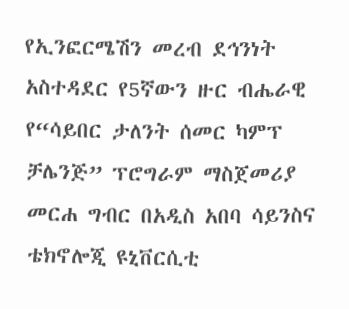የኢንፎርሜሽን መረብ ደኅንነት አስተዳደር የ5ኛውን ዙር ብሔራዊ የ“ሳይበር ታለንት ሰመር ካምፕ ቻሌንጅ” ፕሮግራም ማስጀመሪያ መርሐ ግብር በአዲስ አበባ ሳይንስና ቴክኖሎጂ ዩኒቨርሲቲ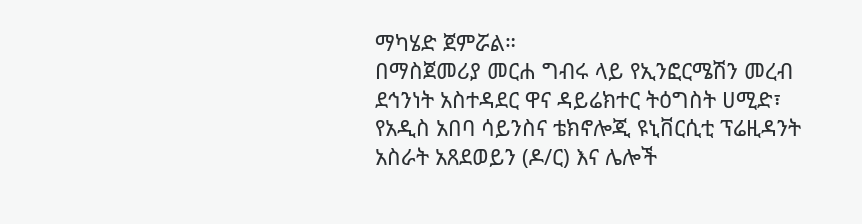ማካሄድ ጀምሯል።
በማስጀመሪያ መርሐ ግብሩ ላይ የኢንፎርሜሽን መረብ ደኅንነት አስተዳደር ዋና ዳይሬክተር ትዕግስት ሀሚድ፣ የአዲስ አበባ ሳይንስና ቴክኖሎጂ ዩኒቨርሲቲ ፕሬዚዳንት አስራት አጸደወይን (ዶ/ር) እና ሌሎች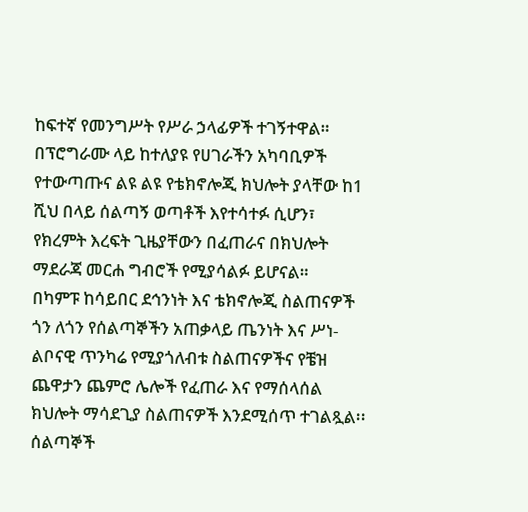ከፍተኛ የመንግሥት የሥራ ኃላፊዎች ተገኝተዋል።
በፕሮግራሙ ላይ ከተለያዩ የሀገራችን አካባቢዎች የተውጣጡና ልዩ ልዩ የቴክኖሎጂ ክህሎት ያላቸው ከ1 ሺህ በላይ ሰልጣኝ ወጣቶች እየተሳተፉ ሲሆን፣ የክረምት እረፍት ጊዜያቸውን በፈጠራና በክህሎት ማደራጃ መርሐ ግብሮች የሚያሳልፉ ይሆናል።
በካምፑ ከሳይበር ደኅንነት እና ቴክኖሎጂ ስልጠናዎች ጎን ለጎን የሰልጣኞችን አጠቃላይ ጤንነት እና ሥነ-ልቦናዊ ጥንካሬ የሚያጎለብቱ ስልጠናዎችና የቼዝ ጨዋታን ጨምሮ ሌሎች የፈጠራ እና የማሰላሰል ክህሎት ማሳደጊያ ስልጠናዎች እንደሚሰጥ ተገልጿል፡፡
ሰልጣኞች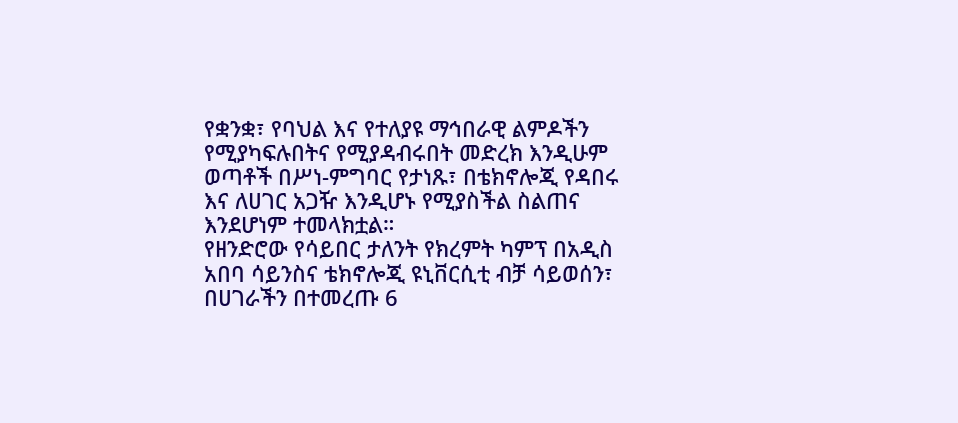የቋንቋ፣ የባህል እና የተለያዩ ማኅበራዊ ልምዶችን የሚያካፍሉበትና የሚያዳብሩበት መድረክ እንዲሁም ወጣቶች በሥነ-ምግባር የታነጹ፣ በቴክኖሎጂ የዳበሩ እና ለሀገር አጋዥ እንዲሆኑ የሚያስችል ስልጠና እንደሆነም ተመላክቷል።
የዘንድሮው የሳይበር ታለንት የክረምት ካምፕ በአዲስ አበባ ሳይንስና ቴክኖሎጂ ዩኒቨርሲቲ ብቻ ሳይወሰን፣ በሀገራችን በተመረጡ 6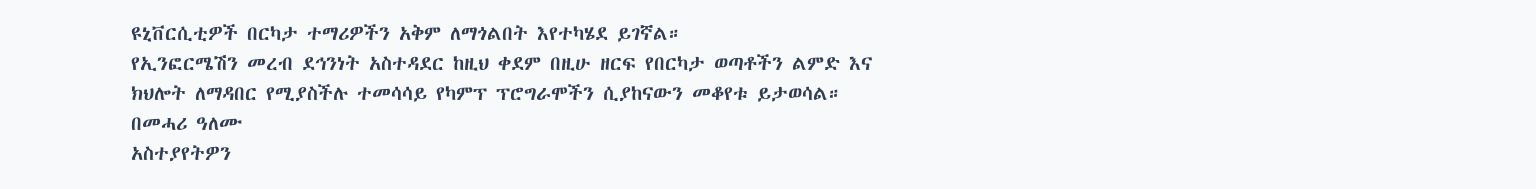ዩኒቨርሲቲዎች በርካታ ተማሪዎችን አቅም ለማጎልበት እየተካሄደ ይገኛል።
የኢንፎርሜሽን መረብ ደኅንነት አስተዳደር ከዚህ ቀደም በዚሁ ዘርፍ የበርካታ ወጣቶችን ልምድ እና ክህሎት ለማዳበር የሚያስችሉ ተመሳሳይ የካምፕ ፕሮግራሞችን ሲያከናውን መቆየቱ ይታወሳል።
በመሓሪ ዓለሙ
አስተያየትዎን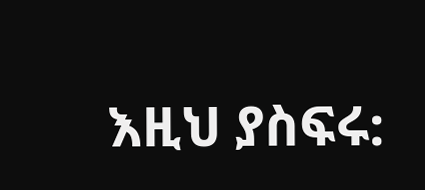እዚህ ያስፍሩ: